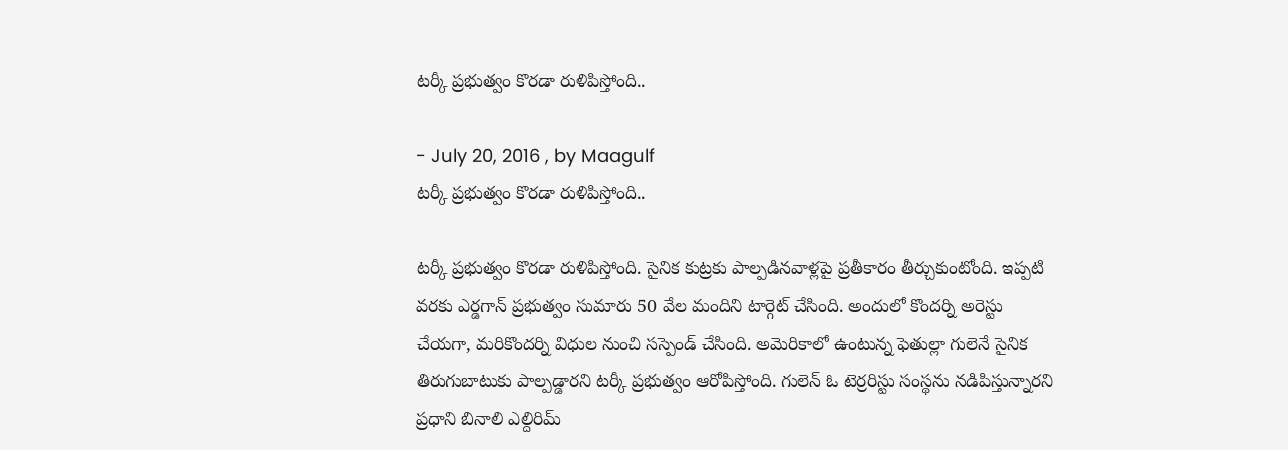టర్కీ ప్రభుత్వం కొరడా రుళిపిస్తోంది..

- July 20, 2016 , by Maagulf
టర్కీ ప్రభుత్వం కొరడా రుళిపిస్తోంది..

టర్కీ ప్రభుత్వం కొరడా రుళిపిస్తోంది. సైనిక కుట్రకు పాల్పడినవాళ్లపై ప్రతీకారం తీర్చుకుంటోంది. ఇప్పటి వరకు ఎర్డగాన్ ప్రభుత్వం సుమారు 50 వేల మందిని టార్గెట్ చేసింది. అందులో కొందర్ని అరెస్టు చేయగా, మరికొందర్ని విధుల నుంచి సస్పెండ్ చేసింది. అమెరికాలో ఉంటున్న ఫెతుల్లా గులెనే సైనిక తిరుగుబాటుకు పాల్పడ్డారని టర్కీ ప్రభుత్వం ఆరోపిస్తోంది. గులెన్ ఓ టెర్రరిస్టు సంస్థను నడిపిస్తున్నారని ప్రధాని బినాలి ఎల్దిరిమ్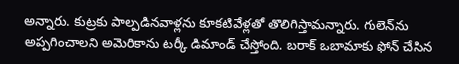అన్నారు. కుట్రకు పాల్పడినవాళ్లను కూకటివేళ్లతో తొలిగిస్తామన్నారు. గులెన్‌ను అప్పగించాలని అమెరికాను టర్కీ డిమాండ్ చేస్తోంది. బరాక్ ఒబామాకు ఫోన్ చేసిన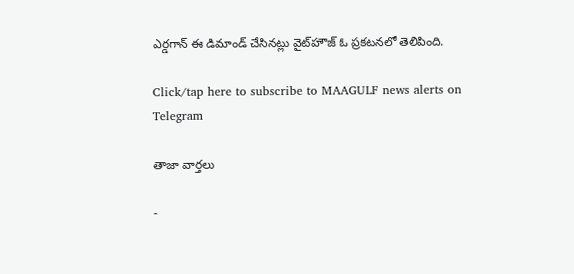ఎర్డగాన్ ఈ డిమాండ్ చేసినట్లు వైట్‌హౌజ్ ఓ ప్రకటనలో తెలిపింది.

Click/tap here to subscribe to MAAGULF news alerts on Telegram

తాజా వార్తలు

-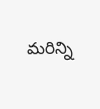మరిన్ని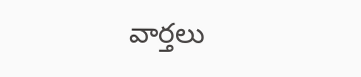వార్తలు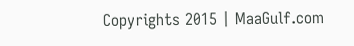Copyrights 2015 | MaaGulf.com